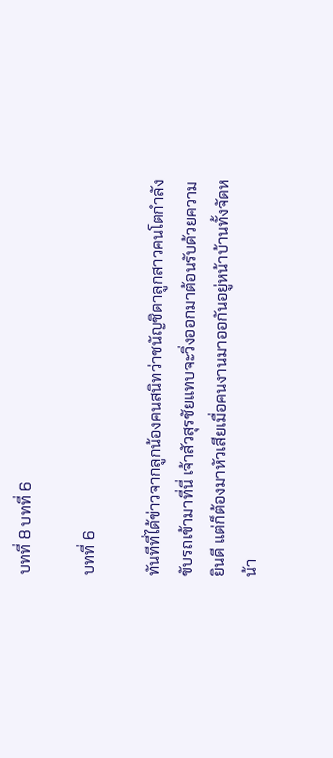บทที่ 8 บทที่ 6

บทที่ 6

ทันทีที่ได้ข่าวจากลูกน้องคนสนิทว่าชนัญชิดาลูกสาวคนโตกำลังขับรถเข้ามาที่นี่ เจ้าสัวสุรชัยแทบจะวิ่งออกมาต้อนรับด้วยความยินดี แต่ก็ต้องมาหัวเสียเมื่อคนงานมาออกันอยู่หน้าบ้านทั้งจัดหน้า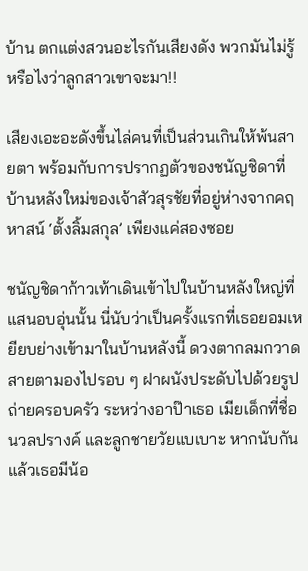บ้าน ตกแต่งสวนอะไรกันเสียงดัง พวกมันไม่รู้หรือไงว่าลูกสาวเขาจะมา!!

เสียงเอะอะดังขึ้นไล่คนที่เป็นส่วนเกินให้พ้นสายตา พร้อมกับการปรากฏตัวของชนัญชิดาที่บ้านหลังใหม่ของเจ้าสัวสุรชัยที่อยู่ห่างจากคฤหาสน์ ‘ตั้งลิ้มสกุล’ เพียงแค่สองซอย

ชนัญชิดาก้าวเท้าเดินเข้าไปในบ้านหลังใหญ่ที่แสนอบอุ่นนั้น นี่นับว่าเป็นครั้งแรกที่เธอยอมเหยียบย่างเข้ามาในบ้านหลังนี้ ดวงตากลมกวาดสายตามองไปรอบ ๆ ฝาผนังประดับไปด้วยรูปถ่ายครอบครัว ระหว่างอาป๊าเธอ เมียเด็กที่ชื่อนวลปรางค์ และลูกชายวัยแบเบาะ หากนับกันแล้วเธอมีน้อ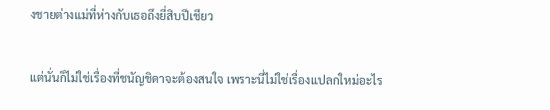งชายต่างแม่ที่ห่างกับเธอถึงยี่สิบปีเชียว

แต่นั่นก็ไม่ใช่เรื่องที่ชนัญชิดาจะต้องสนใจ เพราะนี่ไม่ใช่เรื่องแปลกใหม่อะไร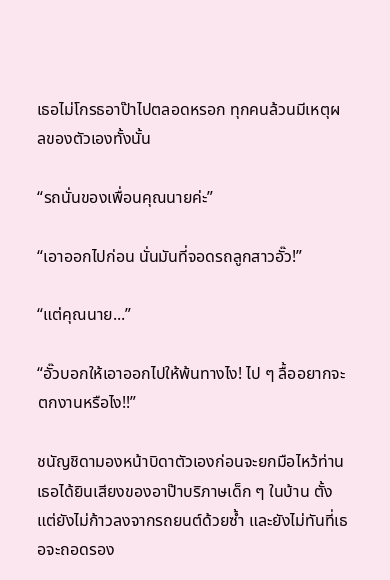เธอไม่โกรธอาป๊าไปตลอดหรอก ทุกคนล้วนมีเหตุผลของตัวเองทั้งนั้น

“รถนั่นของเพื่อนคุณนายค่ะ”

“เอาออกไปก่อน นั่นมันที่จอดรถลูกสาวอั๊ว!”

“แต่คุณนาย...”

“อั๊วบอกให้เอาออกไปให้พ้นทางไง! ไป ๆ ลื้ออยากจะตกงานหรือไง!!”

ชนัญชิดามองหน้าบิดาตัวเองก่อนจะยกมือไหว้ท่าน เธอได้ยินเสียงของอาป๊าบริภาษเด็ก ๆ ในบ้าน ตั้งแต่ยังไม่ก้าวลงจากรถยนต์ด้วยซ้ำ และยังไม่ทันที่เธอจะถอดรอง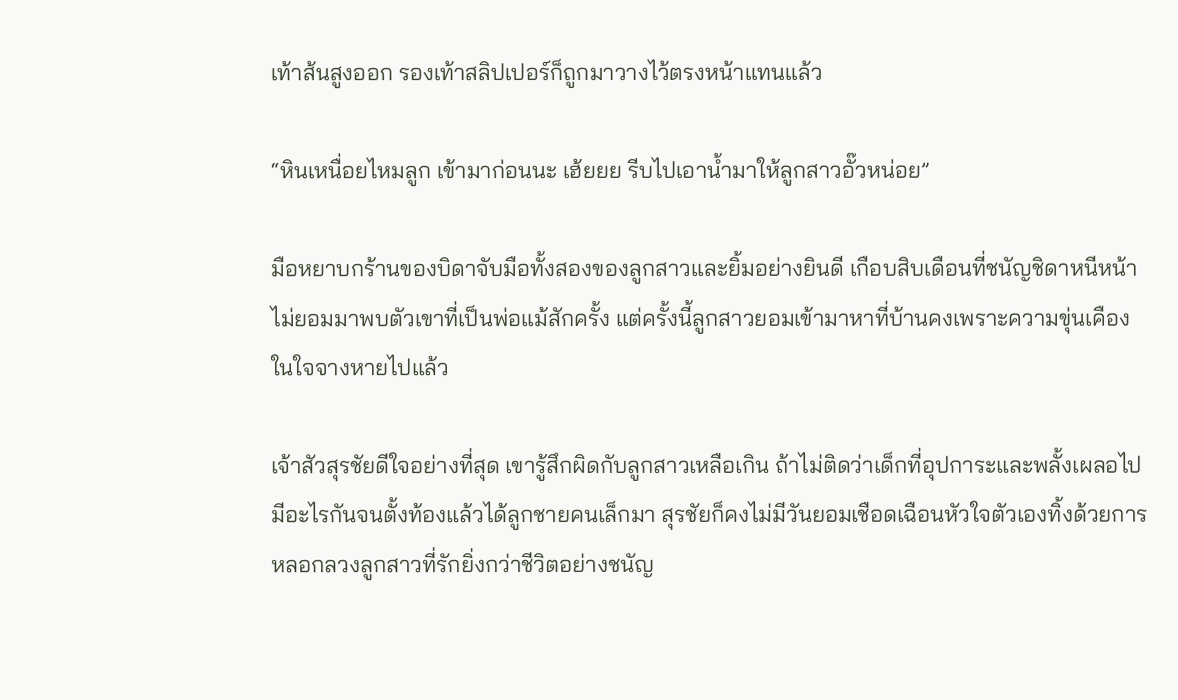เท้าส้นสูงออก รองเท้าสลิปเปอร์ก็ถูกมาวางไว้ตรงหน้าแทนแล้ว

“หินเหนื่อยไหมลูก เข้ามาก่อนนะ เฮ้ยยย รีบไปเอาน้ำมาให้ลูกสาวอั๊วหน่อย”

มือหยาบกร้านของบิดาจับมือทั้งสองของลูกสาวและยิ้มอย่างยินดี เกือบสิบเดือนที่ชนัญชิดาหนีหน้าไม่ยอมมาพบตัวเขาที่เป็นพ่อแม้สักครั้ง แต่ครั้งนี้ลูกสาวยอมเข้ามาหาที่บ้านคงเพราะความขุ่นเคืองในใจจางหายไปแล้ว

เจ้าสัวสุรชัยดีใจอย่างที่สุด เขารู้สึกผิดกับลูกสาวเหลือเกิน ถ้าไม่ติดว่าเด็กที่อุปการะและพลั้งเผลอไปมีอะไรกันจนตั้งท้องแล้วได้ลูกชายคนเล็กมา สุรชัยก็คงไม่มีวันยอมเชือดเฉือนหัวใจตัวเองทิ้งด้วยการหลอกลวงลูกสาวที่รักยิ่งกว่าชีวิตอย่างชนัญ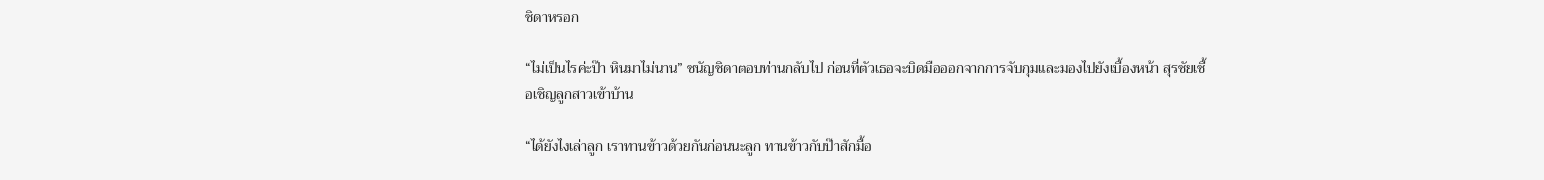ชิดาหรอก

“ไม่เป็นไรค่ะป๊า หินมาไม่นาน” ชนัญชิดาตอบท่านกลับไป ก่อนที่ตัวเธอจะบิดมือออกจากการจับกุมและมองไปยังเบื้องหน้า สุรชัยเชื้อเชิญลูกสาวเข้าบ้าน

“ได้ยังไงเล่าลูก เราทานข้าวด้วยกันก่อนนะลูก ทานข้าวกับป๊าสักมื้อ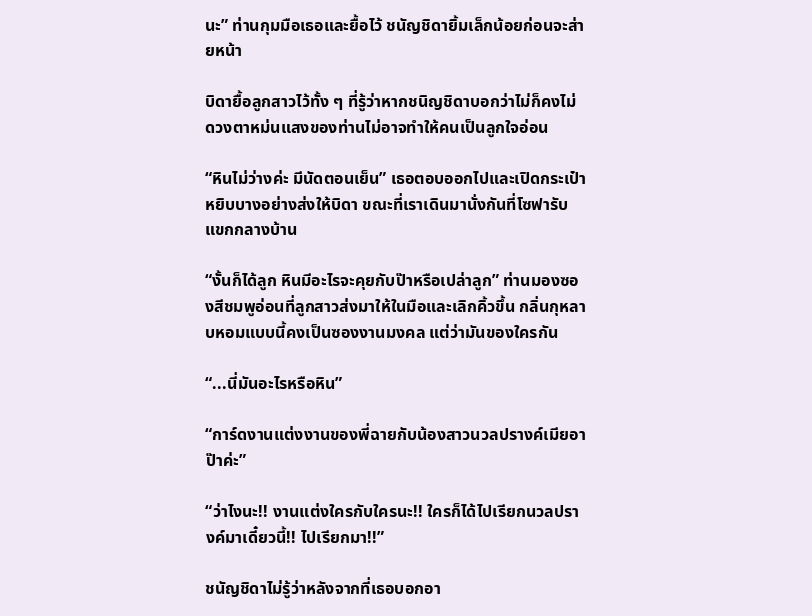นะ” ท่านกุมมือเธอและยื้อไว้ ชนัญชิดายิ้มเล็กน้อยก่อนจะส่ายหน้า

บิดายื้อลูกสาวไว้ทั้ง ๆ ที่รู้ว่าหากชนิญชิดาบอกว่าไม่ก็คงไม่ ดวงตาหม่นแสงของท่านไม่อาจทำให้คนเป็นลูกใจอ่อน

“หินไม่ว่างค่ะ มีนัดตอนเย็น” เธอตอบออกไปและเปิดกระเป๋าหยิบบางอย่างส่งให้บิดา ขณะที่เราเดินมานั่งกันที่โซฟารับแขกกลางบ้าน

“งั้นก็ได้ลูก หินมีอะไรจะคุยกับป๊าหรือเปล่าลูก” ท่านมองซองสีชมพูอ่อนที่ลูกสาวส่งมาให้ในมือและเลิกคิ้วขึ้น กลิ่นกุหลาบหอมแบบนี้คงเป็นซองงานมงคล แต่ว่ามันของใครกัน

“...นี่มันอะไรหรือหิน”

“การ์ดงานแต่งงานของพี่ฉายกับน้องสาวนวลปรางค์เมียอาป๊าค่ะ”

“ว่าไงนะ!! งานแต่งใครกับใครนะ!! ใครก็ได้ไปเรียกนวลปรางค์มาเดี๋ยวนี้!! ไปเรียกมา!!”

ชนัญชิดาไม่รู้ว่าหลังจากที่เธอบอกอา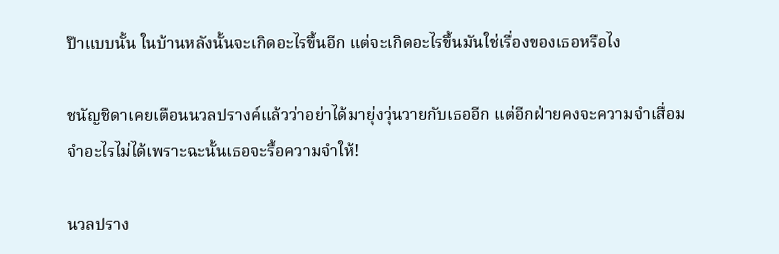ป๊าแบบนั้น ในบ้านหลังนั้นจะเกิดอะไรขึ้นอีก แต่จะเกิดอะไรขึ้นมันใช่เรื่องของเธอหรือไง

ชนัญชิดาเคยเตือนนวลปรางค์แล้วว่าอย่าได้มายุ่งวุ่นวายกับเธออีก แต่อีกฝ่ายคงจะความจำเสื่อมจำอะไรไม่ได้เพราะฉะนั้นเธอจะรื้อความจำให้!

นวลปราง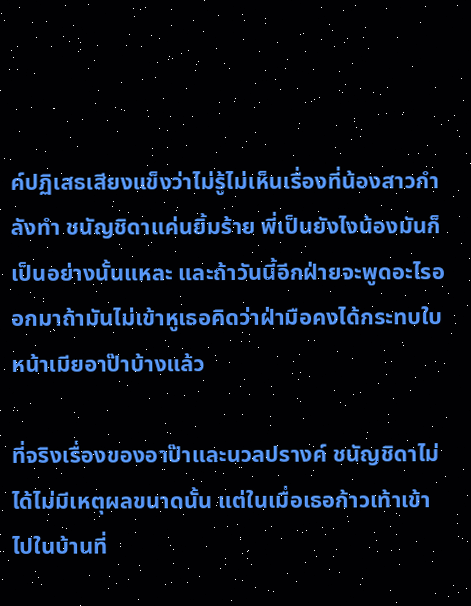ค์ปฏิเสธเสียงแข็งว่าไม่รู้ไม่เห็นเรื่องที่น้องสาวกำลังทำ ชนัญชิดาแค่นยิ้มร้าย พี่เป็นยังไงน้องมันก็เป็นอย่างนั้นแหละ และถ้าวันนี้อีกฝ่ายจะพูดอะไรออกมาถ้ามันไม่เข้าหูเธอคิดว่าฝ่ามือคงได้กระทบใบหน้าเมียอาป๊าบ้างแล้ว

ที่จริงเรื่องของอาป๊าและนวลปรางค์ ชนัญชิดาไม่ได้ไม่มีเหตุผลขนาดนั้น แต่ในเมื่อเธอก้าวเท้าเข้าไปในบ้านที่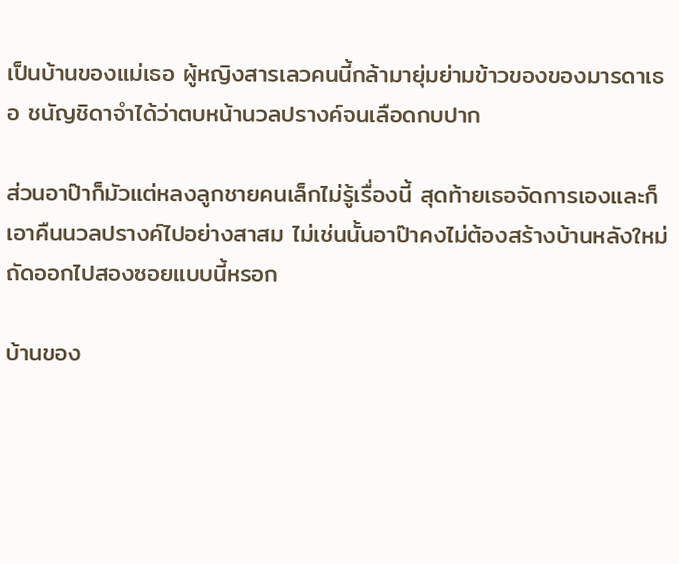เป็นบ้านของแม่เธอ ผู้หญิงสารเลวคนนี้กล้ามายุ่มย่ามข้าวของของมารดาเธอ ชนัญชิดาจำได้ว่าตบหน้านวลปรางค์จนเลือดกบปาก

ส่วนอาป๊าก็มัวแต่หลงลูกชายคนเล็กไม่รู้เรื่องนี้ สุดท้ายเธอจัดการเองและก็เอาคืนนวลปรางค์ไปอย่างสาสม ไม่เช่นนั้นอาป๊าคงไม่ต้องสร้างบ้านหลังใหม่ถัดออกไปสองซอยแบบนี้หรอก

บ้านของ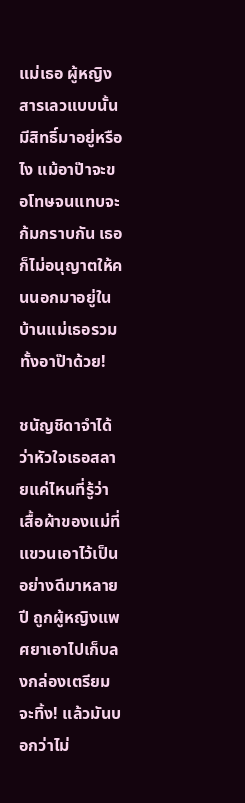แม่เธอ ผู้หญิงสารเลวแบบนั้นมีสิทธิ์มาอยู่หรือไง แม้อาป๊าจะขอโทษจนแทบจะก้มกราบกัน เธอก็ไม่อนุญาตให้คนนอกมาอยู่ในบ้านแม่เธอรวมทั้งอาป๊าด้วย!

ชนัญชิดาจำได้ว่าหัวใจเธอสลายแค่ไหนที่รู้ว่าเสื้อผ้าของแม่ที่แขวนเอาไว้เป็นอย่างดีมาหลายปี ถูกผู้หญิงแพศยาเอาไปเก็บลงกล่องเตรียมจะทิ้ง! แล้วมันบอกว่าไม่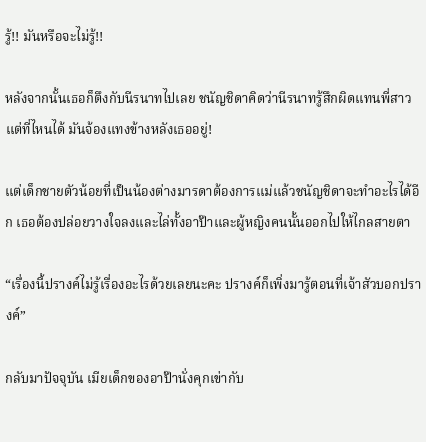รู้!! มันหรือจะไม่รู้!!

หลังจากนั้นเธอก็ตึงกับนีรนาทไปเลย ชนัญชิดาคิดว่านีรนาทรู้สึกผิดแทนพี่สาวแต่ที่ไหนได้ มันจ้องแทงข้างหลังเธออยู่!

แต่เด็กชายตัวน้อยที่เป็นน้องต่างมารดาต้องการแม่แล้วชนัญชิดาจะทำอะไรได้อีก เธอต้องปล่อยวางใจลงและไล่ทั้งอาป๊าและผู้หญิงคนนั้นออกไปให้ไกลสายตา

“เรื่องนี้ปรางค์ไม่รู้เรื่องอะไรด้วยเลยนะคะ ปรางค์ก็เพิ่งมารู้ตอนที่เจ้าสัวบอกปรางค์”

กลับมาปัจจุบัน เมียเด็กของอาป๊านั่งคุกเข่ากับ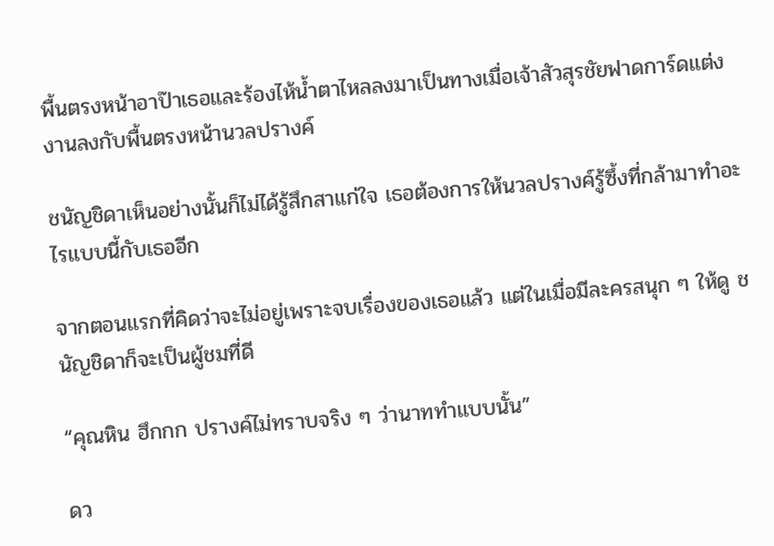พื้นตรงหน้าอาป๊าเธอและร้องไห้น้ำตาไหลลงมาเป็นทางเมื่อเจ้าสัวสุรชัยฟาดการ์ดแต่งงานลงกับพื้นตรงหน้านวลปรางค์

ชนัญชิดาเห็นอย่างนั้นก็ไม่ได้รู้สึกสาแก่ใจ เธอต้องการให้นวลปรางค์รู้ซึ้งที่กล้ามาทำอะไรแบบนี้กับเธออีก

จากตอนแรกที่คิดว่าจะไม่อยู่เพราะจบเรื่องของเธอแล้ว แต่ในเมื่อมีละครสนุก ๆ ให้ดู ชนัญชิดาก็จะเป็นผู้ชมที่ดี

“คุณหิน ฮึกกก ปรางค์ไม่ทราบจริง ๆ ว่านาททำแบบนั้น”

ดว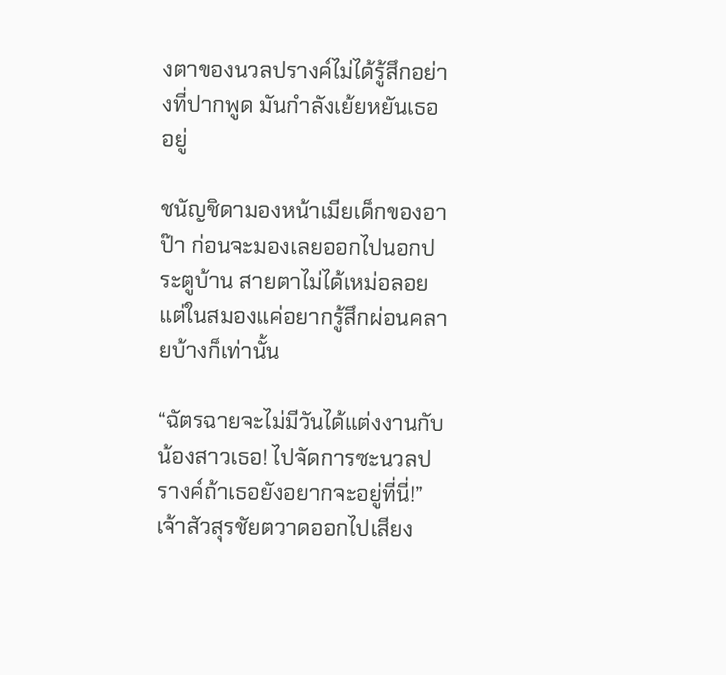งตาของนวลปรางค์ไม่ได้รู้สึกอย่างที่ปากพูด มันกำลังเย้ยหยันเธออยู่

ชนัญชิดามองหน้าเมียเด็กของอาป๊า ก่อนจะมองเลยออกไปนอกประตูบ้าน สายตาไม่ได้เหม่อลอยแต่ในสมองแค่อยากรู้สึกผ่อนคลายบ้างก็เท่านั้น

“ฉัตรฉายจะไม่มีวันได้แต่งงานกับน้องสาวเธอ! ไปจัดการซะนวลปรางค์ถ้าเธอยังอยากจะอยู่ที่นี่!” เจ้าสัวสุรชัยตวาดออกไปเสียง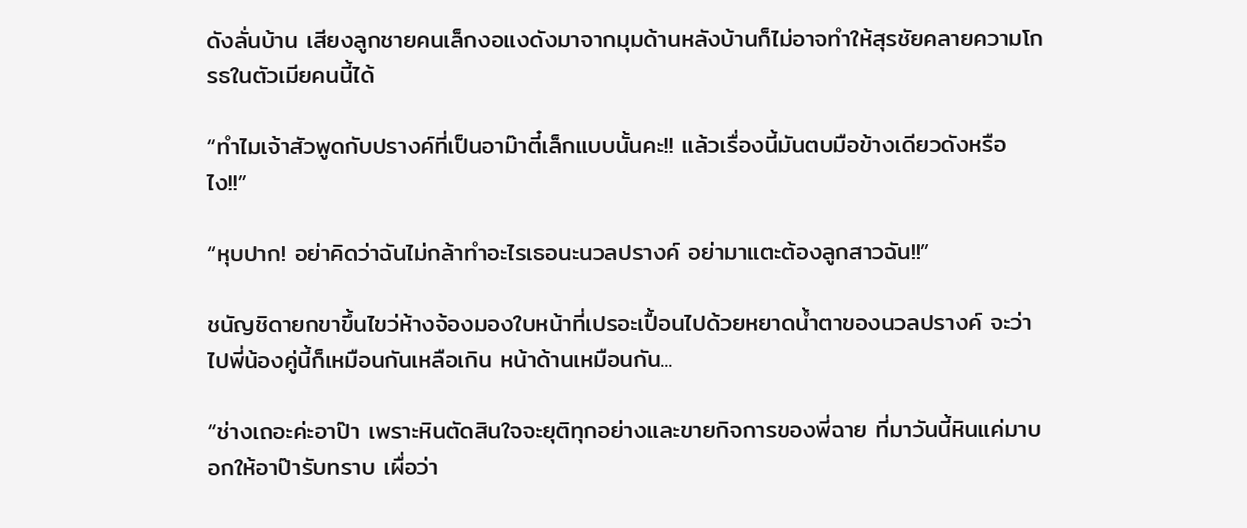ดังลั่นบ้าน เสียงลูกชายคนเล็กงอแงดังมาจากมุมด้านหลังบ้านก็ไม่อาจทำให้สุรชัยคลายความโกรธในตัวเมียคนนี้ได้

“ทำไมเจ้าสัวพูดกับปรางค์ที่เป็นอาม๊าตี๋เล็กแบบนั้นคะ!! แล้วเรื่องนี้มันตบมือข้างเดียวดังหรือไง!!”

“หุบปาก! อย่าคิดว่าฉันไม่กล้าทำอะไรเธอนะนวลปรางค์ อย่ามาแตะต้องลูกสาวฉัน!!”

ชนัญชิดายกขาขึ้นไขว่ห้างจ้องมองใบหน้าที่เปรอะเปื้อนไปด้วยหยาดน้ำตาของนวลปรางค์ จะว่าไปพี่น้องคู่นี้ก็เหมือนกันเหลือเกิน หน้าด้านเหมือนกัน...

“ช่างเถอะค่ะอาป๊า เพราะหินตัดสินใจจะยุติทุกอย่างและขายกิจการของพี่ฉาย ที่มาวันนี้หินแค่มาบอกให้อาป๊ารับทราบ เผื่อว่า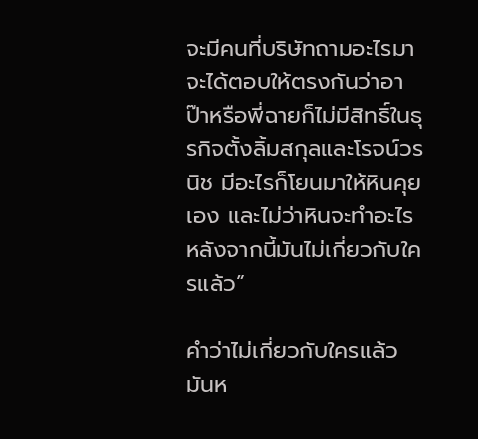จะมีคนที่บริษัทถามอะไรมาจะได้ตอบให้ตรงกันว่าอาป๊าหรือพี่ฉายก็ไม่มีสิทธิ์ในธุรกิจตั้งลิ้มสกุลและโรจน์วรนิช มีอะไรก็โยนมาให้หินคุยเอง และไม่ว่าหินจะทำอะไรหลังจากนี้มันไม่เกี่ยวกับใครแล้ว”

คำว่าไม่เกี่ยวกับใครแล้ว มันห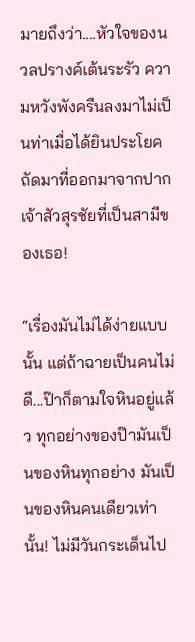มายถึงว่า....หัวใจของนวลปรางค์เต้นระรัว ความหวังพังครืนลงมาไม่เป็นท่าเมื่อได้ยินประโยคถัดมาที่ออกมาจากปากเจ้าสัวสุรชัยที่เป็นสามีของเธอ!

“เรื่องมันไม่ได้ง่ายแบบนั้น แต่ถ้าฉายเป็นคนไม่ดี...ป๊าก็ตามใจหินอยู่แล้ว ทุกอย่างของป๊ามันเป็นของหินทุกอย่าง มันเป็นของหินคนเดียวเท่านั้น! ไม่มีวันกระเด็นไป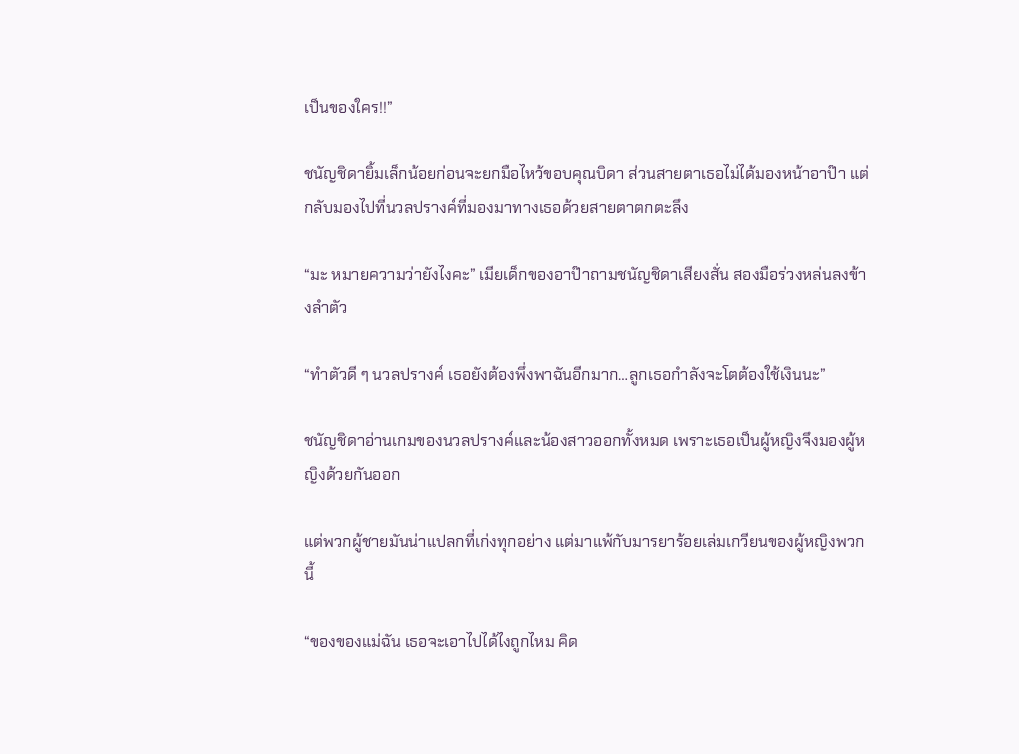เป็นของใคร!!”

ชนัญชิดายิ้มเล็กน้อยก่อนจะยกมือไหว้ขอบคุณบิดา ส่วนสายตาเธอไม่ได้มองหน้าอาป๊า แต่กลับมองไปที่นวลปรางค์ที่มองมาทางเธอด้วยสายตาตกตะลึง

“มะ หมายความว่ายังไงคะ” เมียเด็กของอาป๊าถามชนัญชิดาเสียงสั่น สองมือร่วงหล่นลงข้างลำตัว

“ทำตัวดี ๆ นวลปรางค์ เธอยังต้องพึ่งพาฉันอีกมาก…ลูกเธอกำลังจะโตต้องใช้เงินนะ”

ชนัญชิดาอ่านเกมของนวลปรางค์และน้องสาวออกทั้งหมด เพราะเธอเป็นผู้หญิงจึงมองผู้หญิงด้วยกันออก

แต่พวกผู้ชายมันน่าแปลกที่เก่งทุกอย่าง แต่มาแพ้กับมารยาร้อยเล่มเกวียนของผู้หญิงพวกนี้

“ของของแม่ฉัน เธอจะเอาไปได้ไงถูกไหม คิด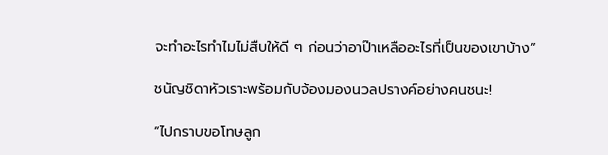จะทำอะไรทำไมไม่สืบให้ดี ๆ ก่อนว่าอาป๊าเหลืออะไรที่เป็นของเขาบ้าง”

ชนัญชิดาหัวเราะพร้อมกับจ้องมองนวลปรางค์อย่างคนชนะ!

“ไปกราบขอโทษลูก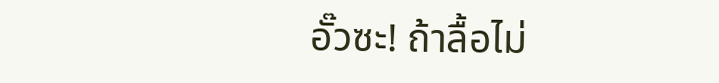อั๊วซะ! ถ้าลื้อไม่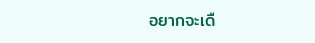อยากจะเดื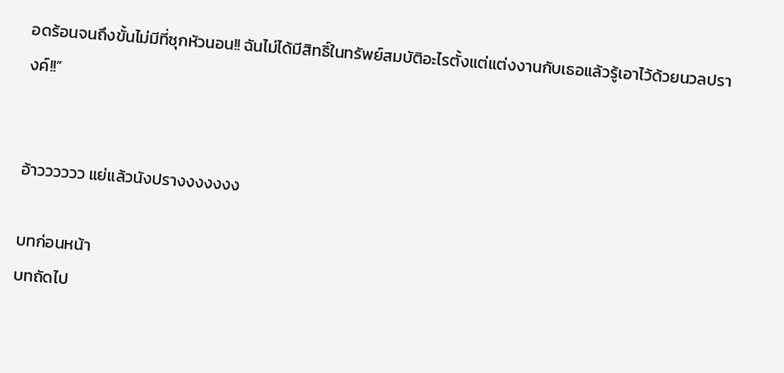อดร้อนจนถึงขั้นไม่มีที่ซุกหัวนอน!! ฉันไม่ได้มีสิทธิ์ในทรัพย์สมบัติอะไรตั้งแต่แต่งงานกับเธอแล้วรู้เอาไว้ด้วยนวลปรางค์!!”


อ้าวววววว แย่แล้วนังปรางงงงงงง

บทก่อนหน้า
บทถัดไป